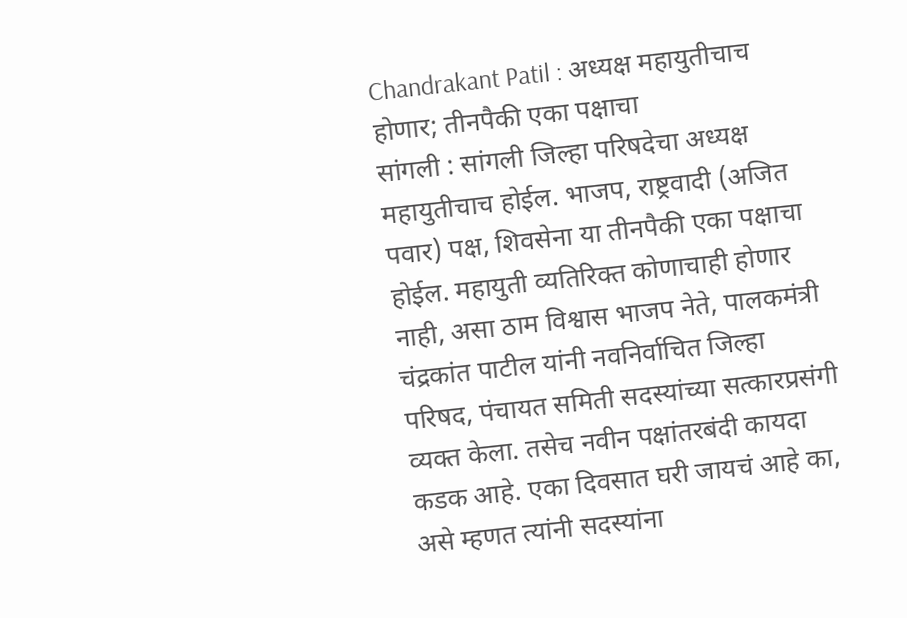Chandrakant Patil : अध्यक्ष महायुतीचाच होणार; तीनपैकी एका पक्षाचा
सांगली : सांगली जिल्हा परिषदेचा अध्यक्ष महायुतीचाच होईल. भाजप, राष्ट्रवादी (अजित पवार) पक्ष, शिवसेना या तीनपैकी एका पक्षाचा होईल. महायुती व्यतिरिक्त कोणाचाही होणार नाही, असा ठाम विश्वास भाजप नेते, पालकमंत्री चंद्रकांत पाटील यांनी नवनिर्वाचित जिल्हा परिषद, पंचायत समिती सदस्यांच्या सत्कारप्रसंगी व्यक्त केला. तसेच नवीन पक्षांतरबंदी कायदा कडक आहे. एका दिवसात घरी जायचं आहे का, असे म्हणत त्यांनी सदस्यांना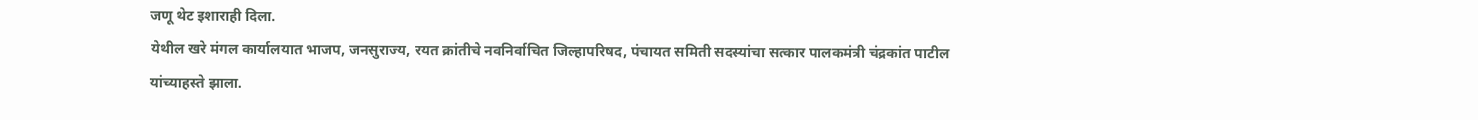जणू थेट इशाराही दिला.
येथील खरे मंगल कार्यालयात भाजप, जनसुराज्य, रयत क्रांतीचे नवनिर्वाचित जिल्हापरिषद, पंचायत समिती सदस्यांचा सत्कार पालकमंत्री चंद्रकांत पाटील यांच्याहस्ते झाला.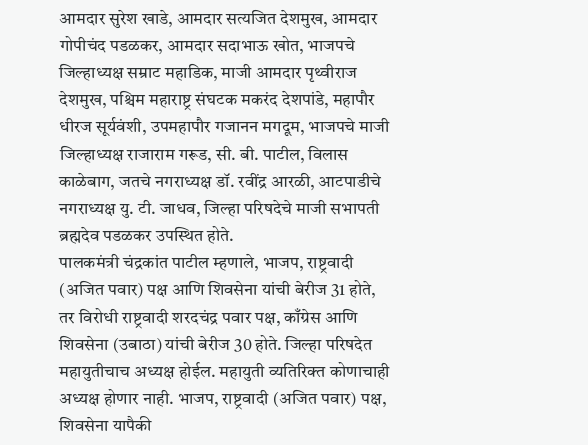आमदार सुरेश खाडे, आमदार सत्यजित देशमुख, आमदार गोपीचंद पडळकर, आमदार सदाभाऊ खोत, भाजपचे जिल्हाध्यक्ष सम्राट महाडिक, माजी आमदार पृथ्वीराज देशमुख, पश्चिम महाराष्ट्र संघटक मकरंद देशपांडे, महापौर धीरज सूर्यवंशी, उपमहापौर गजानन मगदूम, भाजपचे माजी जिल्हाध्यक्ष राजाराम गरूड, सी. बी. पाटील, विलास काळेबाग, जतचे नगराध्यक्ष डॉ. रवींद्र आरळी, आटपाडीचे नगराध्यक्ष यु. टी. जाधव, जिल्हा परिषदेचे माजी सभापती ब्रह्मदेव पडळकर उपस्थित होते.
पालकमंत्री चंद्रकांत पाटील म्हणाले, भाजप, राष्ट्रवादी (अजित पवार) पक्ष आणि शिवसेना यांची बेरीज 31 होते, तर विरोधी राष्ट्रवादी शरदचंद्र पवार पक्ष, काँग्रेस आणि शिवसेना (उबाठा) यांची बेरीज 30 होते. जिल्हा परिषदेत महायुतीचाच अध्यक्ष होईल. महायुती व्यतिरिक्त कोणाचाही अध्यक्ष होणार नाही. भाजप, राष्ट्रवादी (अजित पवार) पक्ष, शिवसेना यापैकी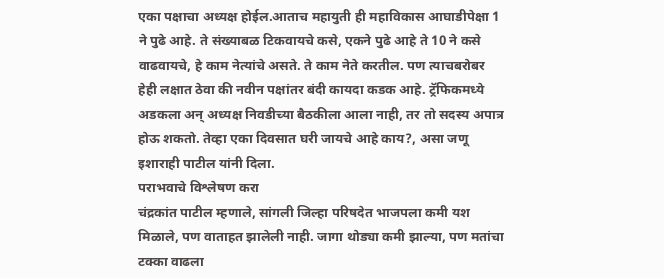एका पक्षाचा अध्यक्ष होईल.आताच महायुती ही महाविकास आघाडीपेक्षा 1 ने पुढे आहे. ते संख्याबळ टिकवायचे कसे, एकने पुढे आहे ते 10 ने कसे वाढवायचे, हे काम नेत्यांचे असते. ते काम नेते करतील. पण त्याचबरोबर हेही लक्षात ठेवा की नवीन पक्षांतर बंदी कायदा कडक आहे. ट्रॅफिकमध्ये अडकला अन् अध्यक्ष निवडीच्या बैठकीला आला नाही, तर तो सदस्य अपात्र होऊ शकतो. तेव्हा एका दिवसात घरी जायचे आहे काय?, असा जणू इशाराही पाटील यांनी दिला.
पराभवाचे विश्लेषण करा
चंद्रकांत पाटील म्हणाले, सांगली जिल्हा परिषदेत भाजपला कमी यश मिळाले, पण वाताहत झालेली नाही. जागा थोड्या कमी झाल्या, पण मतांचा टक्का वाढला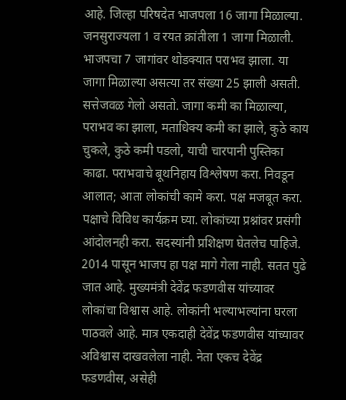आहे. जिल्हा परिषदेत भाजपला 16 जागा मिळाल्या. जनसुराज्यला 1 व रयत क्रांतीला 1 जागा मिळाली. भाजपचा 7 जागांवर थोडक्यात पराभव झाला. या जागा मिळाल्या असत्या तर संख्या 25 झाली असती. सत्तेजवळ गेलो असतो. जागा कमी का मिळाल्या, पराभव का झाला, मताधिक्य कमी का झाले, कुठे काय चुकले, कुठे कमी पडलो, याची चारपानी पुस्तिका काढा. पराभवाचे बूथनिहाय विश्लेषण करा. निवडून आलात; आता लोकांची कामे करा. पक्ष मजबूत करा. पक्षाचे विविध कार्यक्रम घ्या. लोकांच्या प्रश्नांवर प्रसंगी आंदोलनही करा. सदस्यांनी प्रशिक्षण घेतलेच पाहिजे. 2014 पासून भाजप हा पक्ष मागे गेला नाही. सतत पुढे जात आहे. मुख्यमंत्री देवेंद्र फडणवीस यांच्यावर लोकांचा विश्वास आहे. लोकांनी भल्याभल्यांना घरला पाठवले आहे. मात्र एकदाही देवेंद्र फडणवीस यांच्यावर अविश्वास दाखवलेला नाही. नेता एकच देवेंद्र फडणवीस, असेही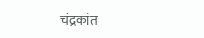चंद्रकांत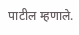पाटील म्हणाले.